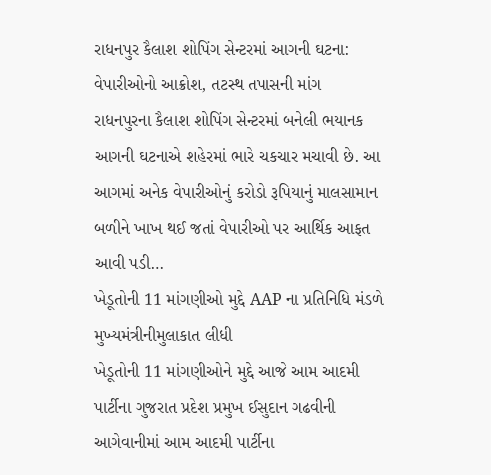રાધનપુર કૈલાશ શોપિંગ સેન્ટરમાં આગની ઘટના: વેપારીઓનો આક્રોશ, તટસ્થ તપાસની માંગ
રાધનપુરના કૈલાશ શોપિંગ સેન્ટરમાં બનેલી ભયાનક આગની ઘટનાએ શહેરમાં ભારે ચકચાર મચાવી છે. આ આગમાં અનેક વેપારીઓનું કરોડો રૂપિયાનું માલસામાન બળીને ખાખ થઈ જતાં વેપારીઓ પર આર્થિક આફત આવી પડી…
ખેડૂતોની 11 માંગણીઓ મુદ્દે AAP ના પ્રતિનિધિ મંડળે મુખ્યમંત્રીનીમુલાકાત લીધી
ખેડૂતોની 11 માંગણીઓને મુદ્દે આજે આમ આદમી પાર્ટીના ગુજરાત પ્રદેશ પ્રમુખ ઈસુદાન ગઢવીની આગેવાનીમાં આમ આદમી પાર્ટીના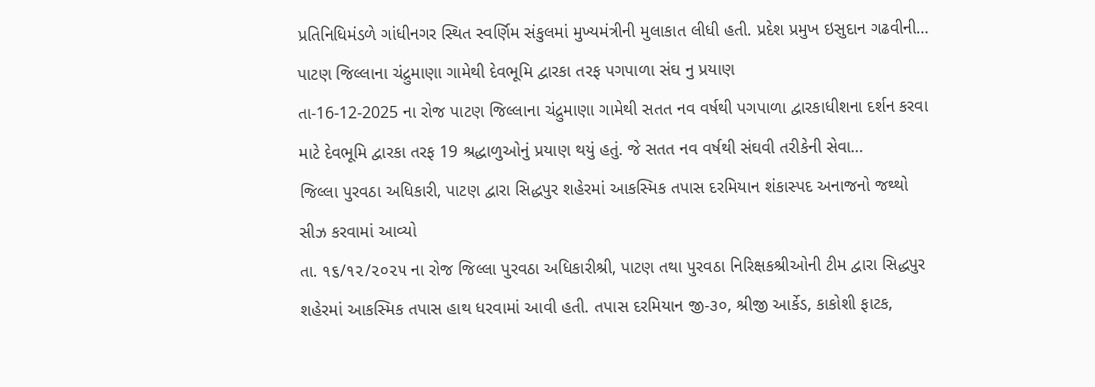પ્રતિનિધિમંડળે ગાંધીનગર સ્થિત સ્વર્ણિમ સંકુલમાં મુખ્યમંત્રીની મુલાકાત લીધી હતી. પ્રદેશ પ્રમુખ ઇસુદાન ગઢવીની…
પાટણ જિલ્લાના ચંદ્રુમાણા ગામેથી દેવભૂમિ દ્વારકા તરફ પગપાળા સંઘ નુ પ્રયાણ
તા-16-12-2025 ના રોજ પાટણ જિલ્લાના ચંદ્રુમાણા ગામેથી સતત નવ વર્ષથી પગપાળા દ્વારકાધીશના દર્શન કરવા માટે દેવભૂમિ દ્વારકા તરફ 19 શ્રદ્ધાળુઓનું પ્રયાણ થયું હતું. જે સતત નવ વર્ષથી સંઘવી તરીકેની સેવા…
જિલ્લા પુરવઠા અધિકારી, પાટણ દ્વારા સિદ્ધપુર શહેરમાં આકસ્મિક તપાસ દરમિયાન શંકાસ્પદ અનાજનો જથ્થો સીઝ કરવામાં આવ્યો
તા. ૧૬/૧૨/૨૦૨૫ ના રોજ જિલ્લા પુરવઠા અધિકારીશ્રી, પાટણ તથા પુરવઠા નિરિક્ષકશ્રીઓની ટીમ દ્વારા સિદ્ધપુર શહેરમાં આકસ્મિક તપાસ હાથ ધરવામાં આવી હતી. તપાસ દરમિયાન જી-૩૦, શ્રીજી આર્કેડ, કાકોશી ફાટક,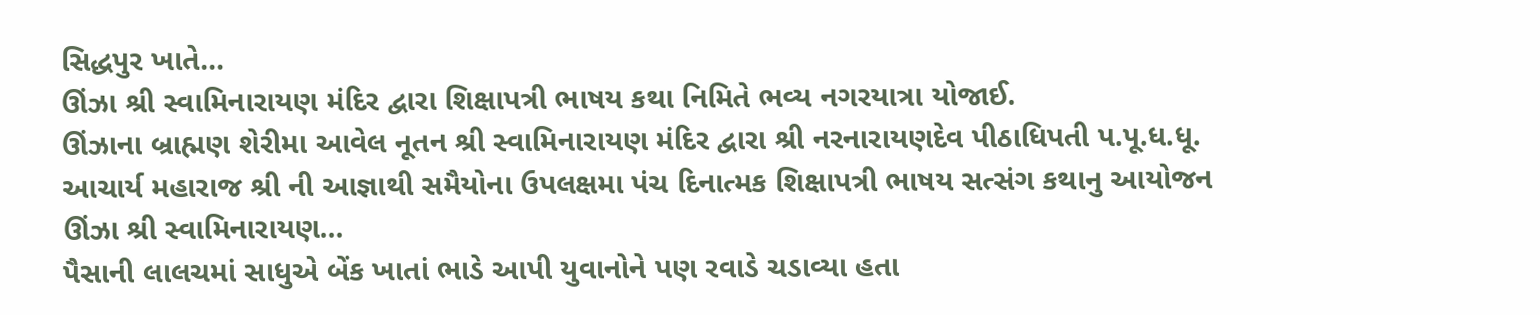સિદ્ધપુર ખાતે…
ઊંઝા શ્રી સ્વામિનારાયણ મંદિર દ્વારા શિક્ષાપત્રી ભાષય કથા નિમિતે ભવ્ય નગરયાત્રા યોજાઈ.
ઊંઝાના બ્રાહ્મણ શેરીમા આવેલ નૂતન શ્રી સ્વામિનારાયણ મંદિર દ્વારા શ્રી નરનારાયણદેવ પીઠાધિપતી પ.પૂ.ધ.ધૂ. આચાર્ય મહારાજ શ્રી ની આજ્ઞાથી સમૈયોના ઉપલક્ષમા પંચ દિનાત્મક શિક્ષાપત્રી ભાષય સત્સંગ કથાનુ આયોજન ઊંઝા શ્રી સ્વામિનારાયણ…
પૈસાની લાલચમાં સાધુએ બેંક ખાતાં ભાડે આપી યુવાનોને પણ રવાડે ચડાવ્યા હતા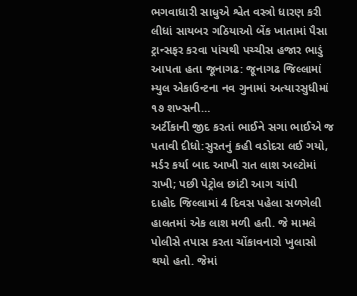ભગવાધારી સાધુએ શ્વેત વસ્ત્રો ધારણ કરી લીધાં સાયબર ગઠિયાઓ બેંક ખાતામાં પૈસા ટ્રાન્સફર કરવા પાંચથી પચ્ચીસ હજાર ભાડું આપતા હતા જૂનાગઢ: જૂનાગઢ જિલ્લામાં મ્યુલ એકાઉન્ટના નવ ગુનામાં અત્યારસુધીમાં ૧૭ શખ્સની…
અર્ટીકાની જીદ કરતાં ભાઈને સગા ભાઈએ જ પતાવી દીધો:સુરતનું કહી વડોદરા લઈ ગયો, મર્ડર કર્યા બાદ આખી રાત લાશ અલ્ટોમાં રાખી; પછી પેટ્રોલ છાંટી આગ ચાંપી
દાહોદ જિલ્લામાં 4 દિવસ પહેલા સળગેલી હાલતમાં એક લાશ મળી હતી. જે મામલે પોલીસે તપાસ કરતા ચોંકાવનારો ખુલાસો થયો હતો. જેમાં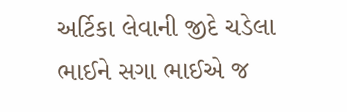અર્ટિકા લેવાની જીદે ચડેલા ભાઈને સગા ભાઈએ જ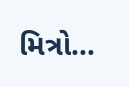મિત્રો…